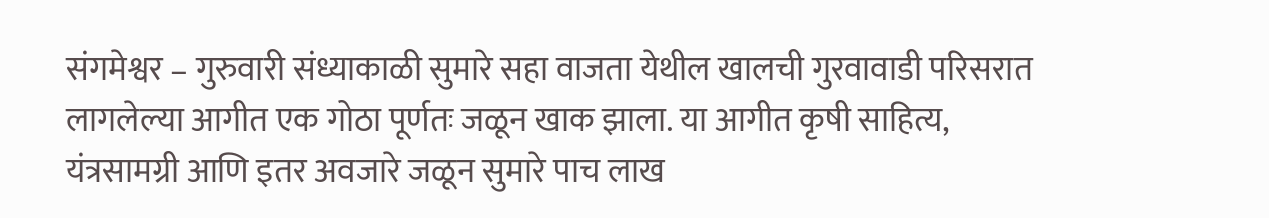संगमेश्वर – गुरुवारी संध्याकाळी सुमारे सहा वाजता येथील खालची गुरवावाडी परिसरात लागलेल्या आगीत एक गोठा पूर्णतः जळून खाक झाला. या आगीत कृषी साहित्य, यंत्रसामग्री आणि इतर अवजारे जळून सुमारे पाच लाख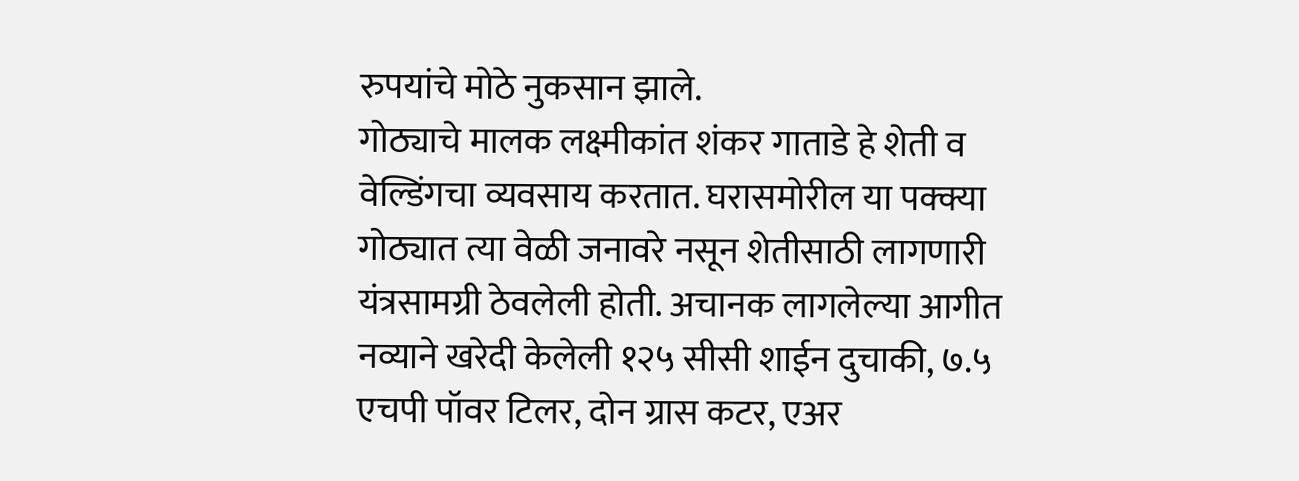रुपयांचे मोठे नुकसान झाले.
गोठ्याचे मालक लक्ष्मीकांत शंकर गाताडे हे शेती व वेल्डिंगचा व्यवसाय करतात. घरासमोरील या पक्क्या गोठ्यात त्या वेळी जनावरे नसून शेतीसाठी लागणारी यंत्रसामग्री ठेवलेली होती. अचानक लागलेल्या आगीत नव्याने खरेदी केलेली १२५ सीसी शाईन दुचाकी, ७.५ एचपी पॉवर टिलर, दोन ग्रास कटर, एअर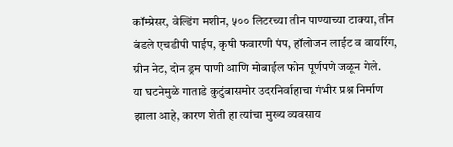कॉम्प्रेसर, वेल्डिंग मशीन, ५०० लिटरच्या तीन पाण्याच्या टाक्या, तीन बंडले एचडीपी पाईप, कृषी फवारणी पंप, हॉलोजन लाईट व वायरिंग, ग्रीन नेट, दोन ड्रम पाणी आणि मोबाईल फोन पूर्णपणे जळून गेले.
या घटनेमुळे गाताडे कुटुंबासमोर उदरनिर्वाहाचा गंभीर प्रश्न निर्माण झाला आहे, कारण शेती हा त्यांचा मुख्य व्यवसाय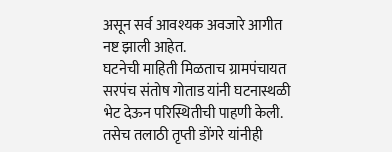असून सर्व आवश्यक अवजारे आगीत नष्ट झाली आहेत.
घटनेची माहिती मिळताच ग्रामपंचायत सरपंच संतोष गोताड यांनी घटनास्थळी भेट देऊन परिस्थितीची पाहणी केली. तसेच तलाठी तृप्ती डोंगरे यांनीही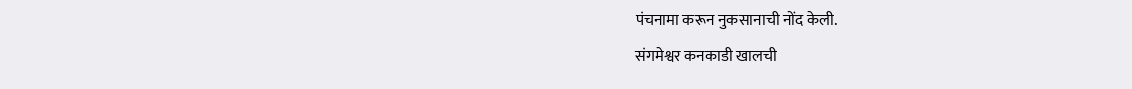पंचनामा करून नुकसानाची नोंद केली.
संगमेश्वर कनकाडी खालची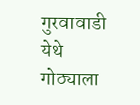गुरवावाडी येथे गोठ्याला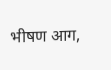भीषण आग,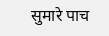सुमारे पाच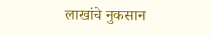लाखांचे नुकसान